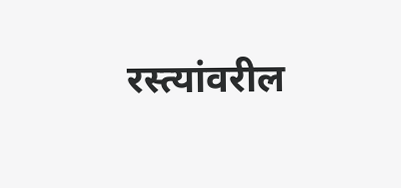रस्त्यांवरील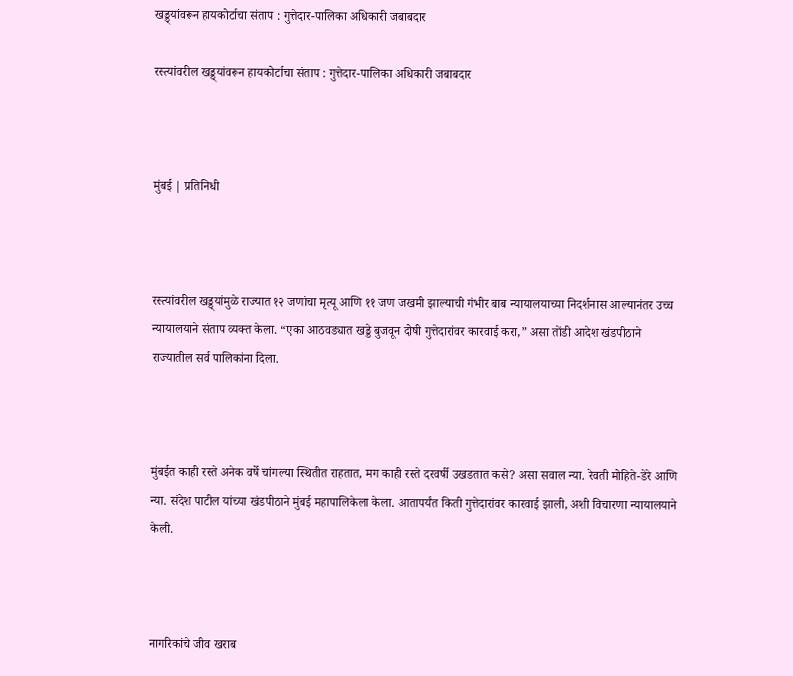खड्ड्यांवरून हायकोर्टाचा संताप : गुत्तेदार-पालिका अधिकारी जबाबदार

रस्त्यांवरील खड्ड्यांवरून हायकोर्टाचा संताप : गुत्तेदार-पालिका अधिकारी जबाबदार



मुंबई | प्रतिनिधी



रस्त्यांवरील खड्ड्यांमुळे राज्यात १२ जणांचा मृत्यू आणि ११ जण जखमी झाल्याची गंभीर बाब न्यायालयाच्या निदर्शनास आल्यानंतर उच्च न्यायालयाने संताप व्यक्त केला. “एका आठवड्यात खड्डे बुजवून दोषी गुत्तेदारांवर कारवाई करा,” असा तोंडी आदेश खंडपीठाने राज्यातील सर्व पालिकांना दिला.



मुंबईत काही रस्ते अनेक वर्षे चांगल्या स्थितीत राहतात, मग काही रस्ते दरवर्षी उखडतात कसे? असा सवाल न्या. रेवती मोहिते-डेरे आणि न्या. संदेश पाटील यांच्या खंडपीठाने मुंबई महापालिकेला केला. आतापर्यंत किती गुत्तेदारांवर कारवाई झाली, अशी विचारणा न्यायालयाने केली.



नागरिकांचे जीव खराब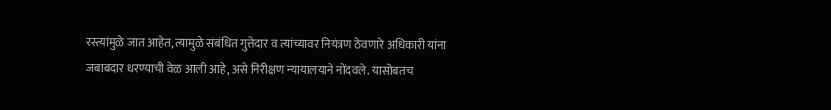रस्त्यांमुळे जात आहेत, त्यामुळे संबंधित गुत्तेदार व त्यांच्यावर नियंत्रण ठेवणारे अधिकारी यांना जबाबदार धरण्याची वेळ आली आहे, असे निरीक्षण न्यायालयाने नोंदवले. यासोबतच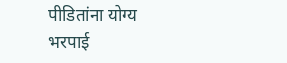पीडितांना योग्य भरपाई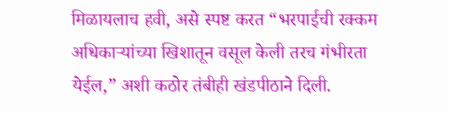मिळायलाच हवी, असे स्पष्ट करत “भरपाईची रक्कम अधिकाऱ्यांच्या खिशातून वसूल केली तरच गंभीरता येईल,” अशी कठोर तंबीही खंडपीठाने दिली.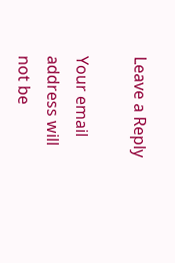Leave a Reply

Your email address will not be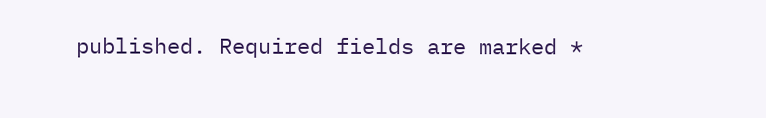published. Required fields are marked *